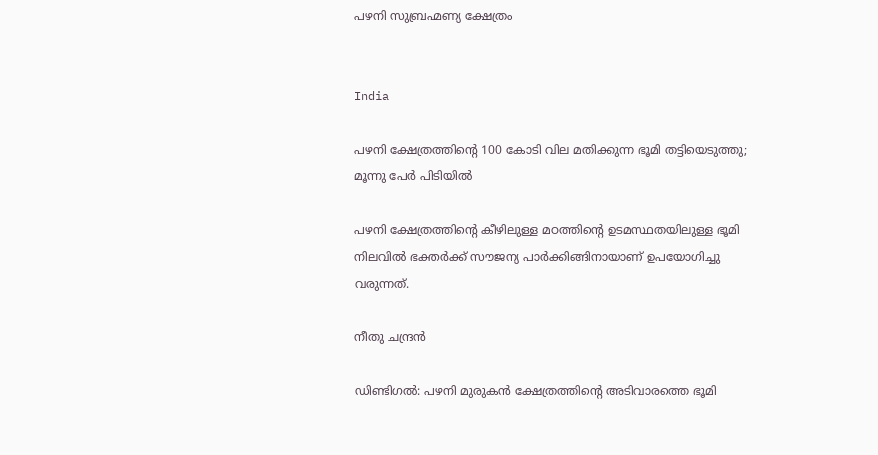പഴനി സുബ്രഹ്മണ്യ ക്ഷേത്രം


India

പഴനി ക്ഷേത്രത്തിന്‍റെ 100 കോടി വില മതിക്കുന്ന ഭൂമി തട്ടിയെടുത്തു; മൂന്നു പേർ പിടിയിൽ

പഴനി ക്ഷേത്രത്തിന്‍റെ കീഴിലുള്ള മഠത്തിന്‍റെ ഉടമസ്ഥതയിലുള്ള ഭൂമി നിലവിൽ ഭക്തർക്ക് സൗജന്യ പാർക്കിങ്ങിനായാണ് ഉപയോഗിച്ചു വരുന്നത്.

നീതു ചന്ദ്രൻ

ഡിണ്ടിഗൽ: പഴനി മുരുകൻ ക്ഷേത്രത്തിന്‍റെ അടിവാരത്തെ ഭൂമി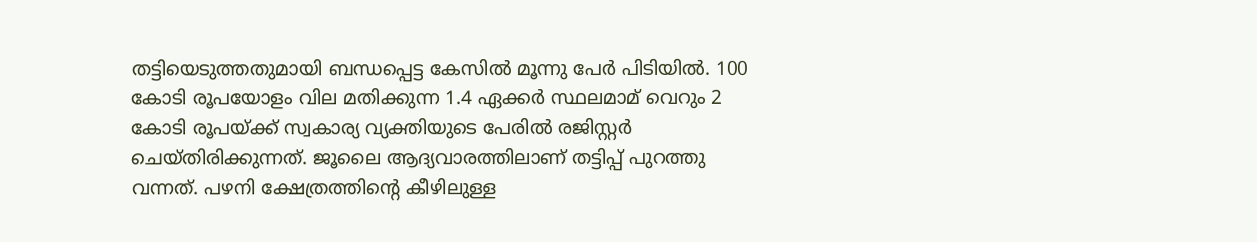തട്ടിയെടുത്തതുമായി ബന്ധപ്പെട്ട കേസിൽ മൂന്നു പേർ പിടിയിൽ. 100 കോടി രൂപയോളം വില മതിക്കുന്ന 1.4 ഏക്കർ സ്ഥലമാമ് വെറും 2 കോടി രൂപയ്ക്ക് സ്വകാര്യ വ്യക്തിയുടെ പേരിൽ രജിസ്റ്റർ ചെയ്തിരിക്കുന്നത്. ജൂലൈ ആദ്യവാരത്തിലാണ് തട്ടിപ്പ് പുറത്തു വന്നത്. പഴനി ക്ഷേത്രത്തിന്‍റെ കീഴിലുള്ള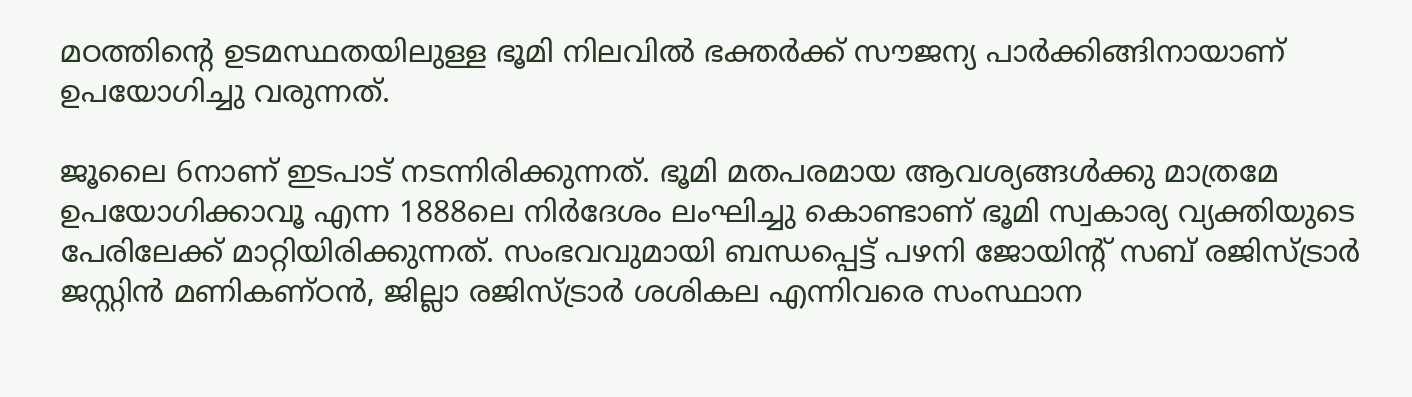മഠത്തിന്‍റെ ഉടമസ്ഥതയിലുള്ള ഭൂമി നിലവിൽ ഭക്തർക്ക് സൗജന്യ പാർക്കിങ്ങിനായാണ് ഉപയോഗിച്ചു വരുന്നത്.

ജൂലൈ 6നാണ് ഇടപാട് നടന്നിരിക്കുന്നത്. ഭൂമി മതപരമായ ആവശ്യങ്ങൾക്കു മാത്രമേ ഉപയോഗിക്കാവൂ എന്ന 1888ലെ നിർദേശം ലംഘിച്ചു കൊണ്ടാണ് ഭൂമി സ്വകാര്യ വ്യക്തിയുടെ പേരിലേക്ക് മാറ്റിയിരിക്കുന്നത്. സംഭവവുമായി ബന്ധപ്പെട്ട് പഴനി ജോയിന്‍റ് സബ് രജിസ്ട്രാർ ജസ്റ്റിൻ മണികണ്ഠൻ, ജില്ലാ രജിസ്ട്രാർ ശശികല എന്നിവരെ സംസ്ഥാന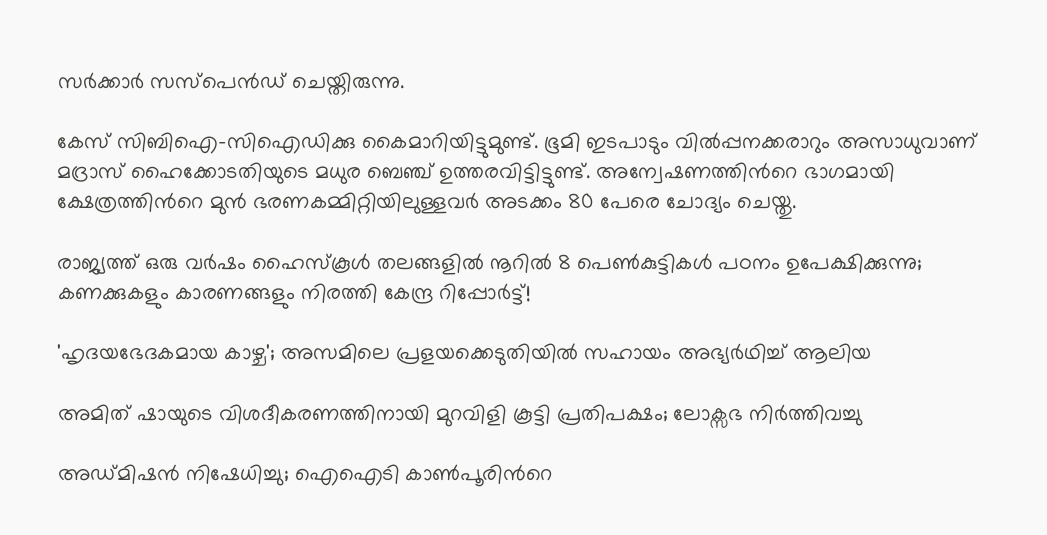സർക്കാർ സസ്പെൻഡ് ചെയ്തിരുന്നു.

കേസ് സിബിഐ-സിഐഡിക്കു കൈമാറിയിട്ടുമുണ്ട്. ഭൂമി ഇടപാടും വിൽപ്പനക്കരാറും അസാധുവാണ് മദ്രാസ് ഹൈക്കോടതിയുടെ മധുര ബെഞ്ച് ഉത്തരവിട്ടിട്ടുണ്ട്. അന്വേഷണത്തിന്‍റെ ഭാഗമായി ക്ഷേത്രത്തിന്‍റെ മുൻ ഭരണകമ്മിറ്റിയിലുള്ളവർ അടക്കം 80 പേരെ ചോദ്യം ചെയ്തു.

രാജ്യത്ത് ഒരു വർഷം ഹൈസ്കൂൾ തലങ്ങളിൽ നൂറിൽ 8 പെൺകുട്ടികൾ പഠനം ഉപേക്ഷിക്കുന്നു; കണക്കുകളും കാരണങ്ങളും നിരത്തി കേന്ദ്ര റിപ്പോർട്ട്!

'ഹൃദയഭേദകമായ കാഴ്ച'; അസമിലെ പ്രളയക്കെടുതിയിൽ‌ സഹായം അഭ‍്യർഥിച്ച് ആലിയ

അമിത് ഷായുടെ വിശദീകരണത്തിനായി മുറവിളി കൂട്ടി പ്രതിപക്ഷം; ലോക്സഭ നിർത്തിവച്ചു

അഡ്മിഷൻ നിഷേധിച്ചു; ഐഐടി കാൺപൂരിന്‍റെ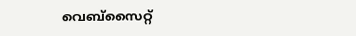വെബ്സൈറ്റ്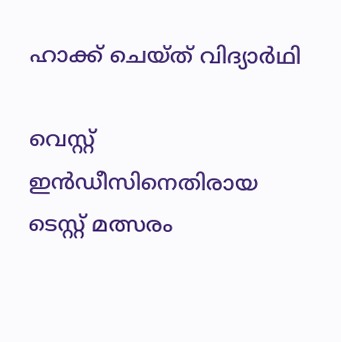ഹാക്ക് ചെയ്ത് വിദ്യാർഥി

വെസ്റ്റ് ഇൻഡീസിനെതിരായ ടെസ്റ്റ് മത്സരം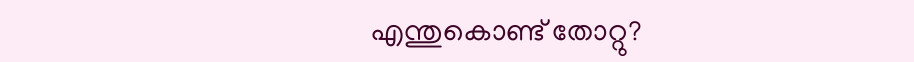എന്തുകൊണ്ട് തോറ്റു?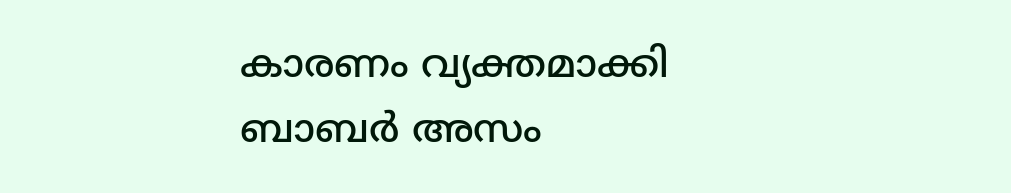കാരണം വ‍്യക്തമാക്കി ബാബർ അസം